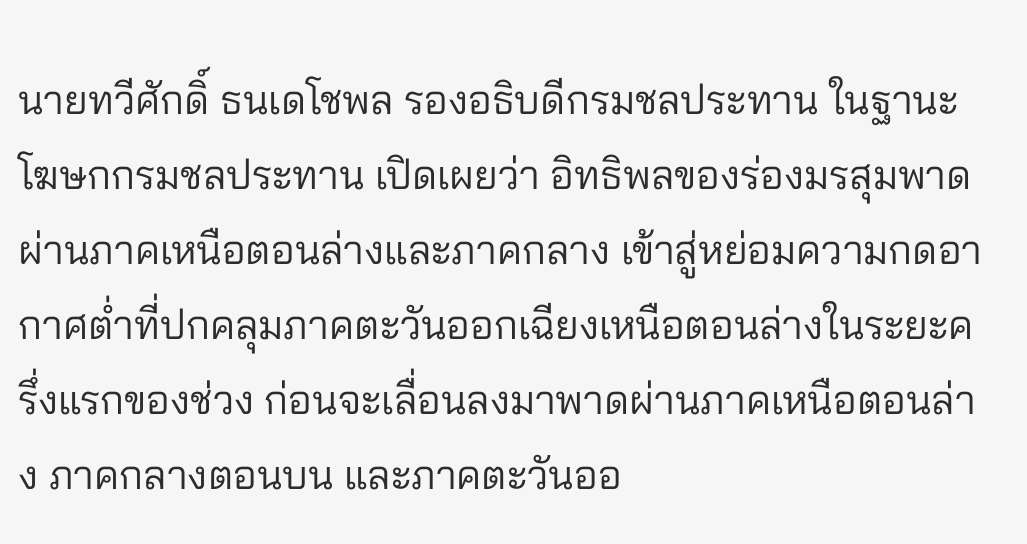นายทวีศักดิ์ ธนเดโชพล รองอธิบดีกรมชลประทาน ในฐานะโฆษกกรมชลประทาน เปิดเผยว่า อิทธิพลของร่องมรสุมพาดผ่านภาคเหนือตอนล่างและภาคกลาง เข้าสู่หย่อมความกดอากาศต่ำที่ปกคลุมภาคตะวันออกเฉียงเหนือตอนล่างในระยะครึ่งแรกของช่วง ก่อนจะเลื่อนลงมาพาดผ่านภาคเหนือตอนล่าง ภาคกลางตอนบน และภาคตะวันออ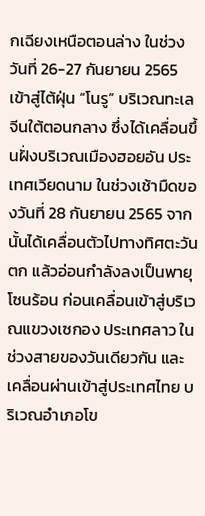กเฉียงเหนือตอนล่าง ในช่วงวันที่ 26-27 กันยายน 2565 เข้าสู่ไต้ฝุ่น “โนรู” บริเวณทะเลจีนใต้ตอนกลาง ซึ่งได้เคลื่อนขึ้นฝั่งบริเวณเมืองฮอยอัน ประเทศเวียดนาม ในช่วงเช้ามืดของวันที่ 28 กันยายน 2565 จากนั้นได้เคลื่อนตัวไปทางทิศตะวันตก แล้วอ่อนกำลังลงเป็นพายุโซนร้อน ก่อนเคลื่อนเข้าสู่บริเวณแขวงเซกอง ประเทศลาว ในช่วงสายของวันเดียวกัน และเคลื่อนผ่านเข้าสู่ประเทศไทย บริเวณอำเภอโข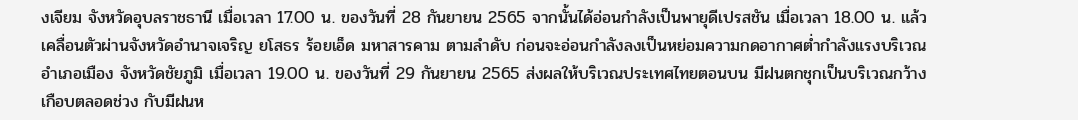งเจียม จังหวัดอุบลราชธานี เมื่อเวลา 17.00 น. ของวันที่ 28 กันยายน 2565 จากนั้นได้อ่อนกำลังเป็นพายุดีเปรสชัน เมื่อเวลา 18.00 น. แล้วเคลื่อนตัวผ่านจังหวัดอำนาจเจริญ ยโสธร ร้อยเอ็ด มหาสารคาม ตามลำดับ ก่อนจะอ่อนกำลังลงเป็นหย่อมความกดอากาศต่ำกำลังแรงบริเวณอำเภอเมือง จังหวัดชัยภูมิ เมื่อเวลา 19.00 น. ของวันที่ 29 กันยายน 2565 ส่งผลให้บริเวณประเทศไทยตอนบน มีฝนตกชุกเป็นบริเวณกว้างเกือบตลอดช่วง กับมีฝนห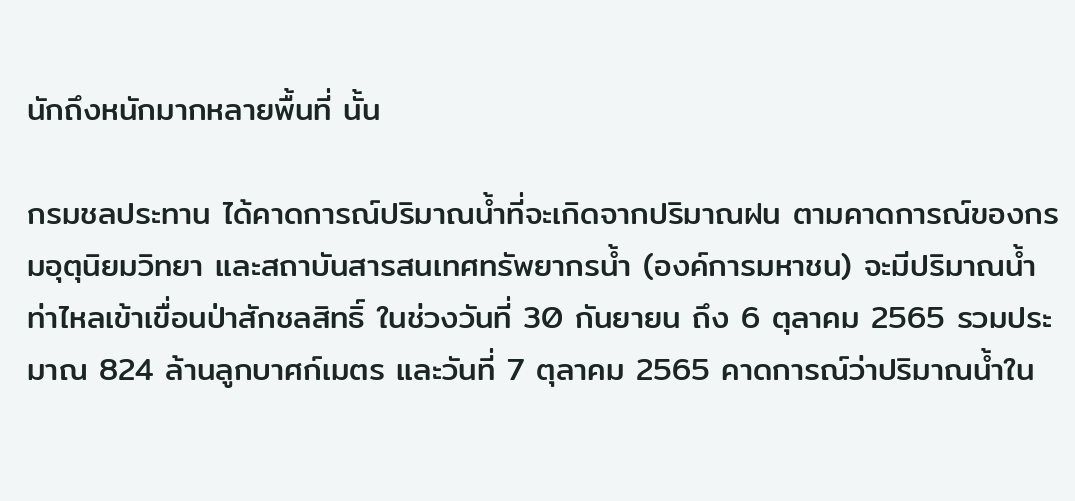นักถึงหนักมากหลายพื้นที่ นั้น

กรมชลประทาน ได้คาดการณ์ปริมาณน้ำที่จะเกิดจากปริมาณฝน ตามคาดการณ์ของกรมอุตุนิยมวิทยา และสถาบันสารสนเทศทรัพยากรน้ำ (องค์การมหาชน) จะมีปริมาณน้ำท่าไหลเข้าเขื่อนป่าสักชลสิทธิ์ ในช่วงวันที่ 30 กันยายน ถึง 6 ตุลาคม 2565 รวมประมาณ 824 ล้านลูกบาศก์เมตร และวันที่ 7 ตุลาคม 2565 คาดการณ์ว่าปริมาณน้ำใน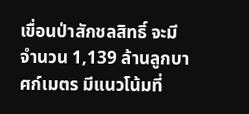เขื่อนป่าสักชลสิทธิ์ จะมีจำนวน 1,139 ล้านลูกบาศก์เมตร มีแนวโน้มที่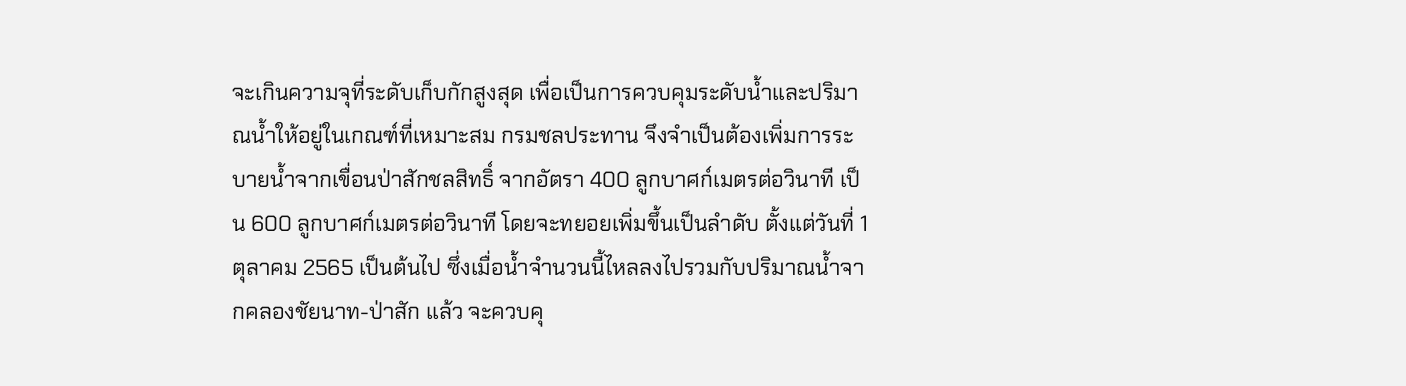จะเกินความจุที่ระดับเก็บกักสูงสุด เพื่อเป็นการควบคุมระดับน้ำและปริมาณน้ำให้อยู่ในเกณฑ์ที่เหมาะสม กรมชลประทาน จึงจำเป็นต้องเพิ่มการระบายน้ำจากเขื่อนป่าสักชลสิทธิ์ จากอัตรา 400 ลูกบาศก์เมตรต่อวินาที เป็น 600 ลูกบาศก์เมตรต่อวินาที โดยจะทยอยเพิ่มขึ้นเป็นลำดับ ตั้งแต่วันที่ 1 ตุลาคม 2565 เป็นต้นไป ซึ่งเมื่อน้ำจำนวนนี้ไหลลงไปรวมกับปริมาณน้ำจากคลองชัยนาท-ป่าสัก แล้ว จะควบคุ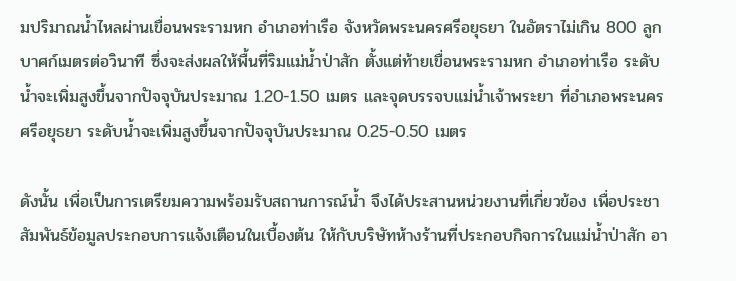มปริมาณน้ำไหลผ่านเขื่อนพระรามหก อำเภอท่าเรือ จังหวัดพระนครศรีอยุธยา ในอัตราไม่เกิน 800 ลูกบาศก์เมตรต่อวินาที ซึ่งจะส่งผลให้พื้นที่ริมแม่น้ำป่าสัก ตั้งแต่ท้ายเขื่อนพระรามหก อำเภอท่าเรือ ระดับน้ำจะเพิ่มสูงขึ้นจากปัจจุบันประมาณ 1.20-1.50 เมตร และจุดบรรจบแม่น้ำเจ้าพระยา ที่อำเภอพระนครศรีอยุธยา ระดับน้ำจะเพิ่มสูงขึ้นจากปัจจุบันประมาณ 0.25-0.50 เมตร

ดังนั้น เพื่อเป็นการเตรียมความพร้อมรับสถานการณ์น้ำ จึงได้ประสานหน่วยงานที่เกี่ยวข้อง เพื่อประชาสัมพันธ์ข้อมูลประกอบการแจ้งเตือนในเบื้องต้น ให้กับบริษัทห้างร้านที่ประกอบกิจการในแม่น้ำป่าสัก อา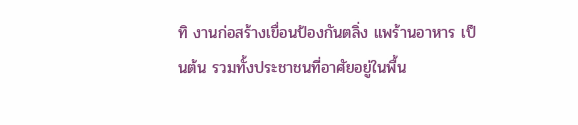ทิ งานก่อสร้างเขื่อนป้องกันตลิ่ง แพร้านอาหาร เป็นต้น รวมทั้งประชาชนที่อาศัยอยู่ในพื้น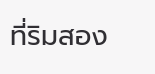ที่ริมสอง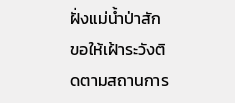ฝั่งแม่น้ำป่าสัก ขอให้เฝ้าระวังติดตามสถานการ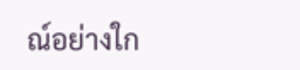ณ์อย่างใก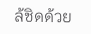ล้ชิดด้วย